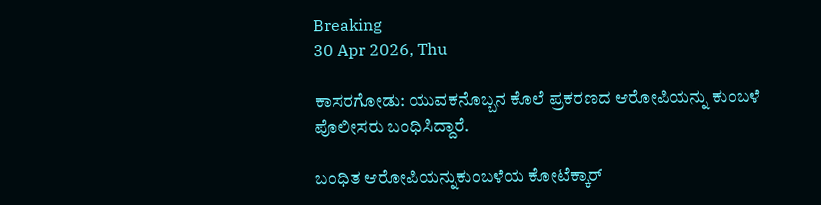Breaking
30 Apr 2026, Thu

ಕಾಸರಗೋಡು: ಯುವಕನೊಬ್ಬನ ಕೊಲೆ ಪ್ರಕರಣದ ಆರೋಪಿಯನ್ನು ಕುಂಬಳೆ ಪೊಲೀಸರು ಬಂಧಿಸಿದ್ದಾರೆ.

ಬಂಧಿತ ಆರೋಪಿಯನ್ನುಕುಂಬಳೆಯ ಕೋಟೆಕ್ಕಾರ್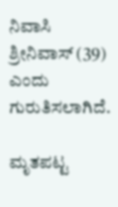ನಿವಾಸಿ ಶ್ರೀನಿವಾಸ್ (39) ಎಂದು ಗುರುತಿಸಲಾಗಿದೆ.

ಮೃತಪಟ್ಟ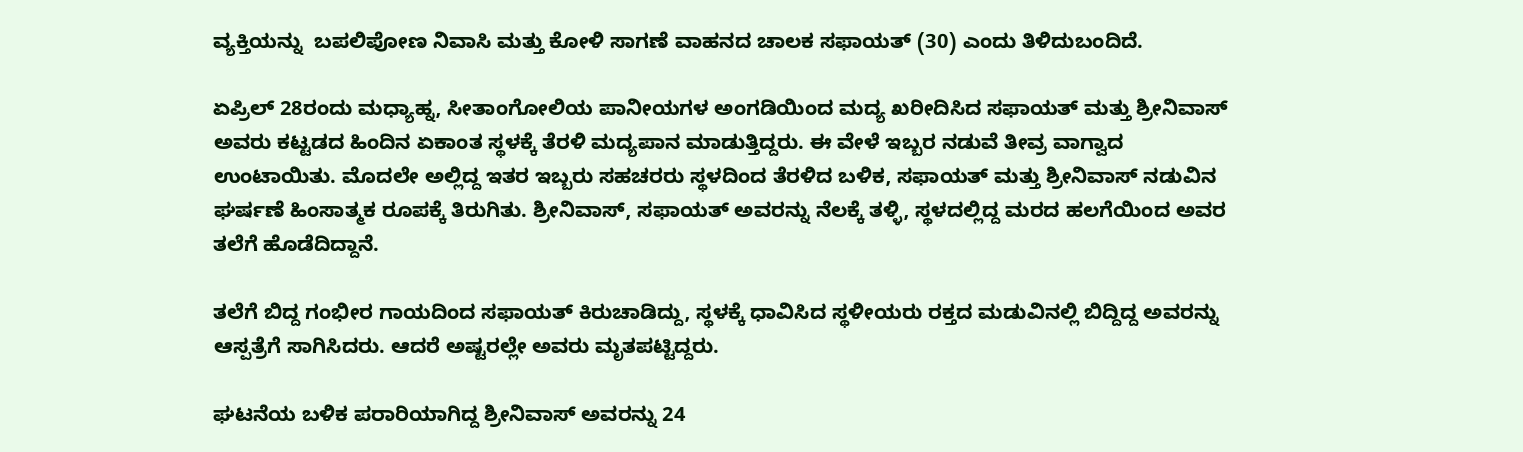ವ್ಯಕ್ತಿಯನ್ನು  ಬಪಲಿಪೋಣ ನಿವಾಸಿ ಮತ್ತು ಕೋಳಿ ಸಾಗಣೆ ವಾಹನದ ಚಾಲಕ ಸಫಾಯತ್ (30) ಎಂದು ತಿಳಿದುಬಂದಿದೆ.

ಏಪ್ರಿಲ್ 28ರಂದು ಮಧ್ಯಾಹ್ನ, ಸೀತಾಂಗೋಲಿಯ ಪಾನೀಯಗಳ ಅಂಗಡಿಯಿಂದ ಮದ್ಯ ಖರೀದಿಸಿದ ಸಫಾಯತ್ ಮತ್ತು ಶ್ರೀನಿವಾಸ್ ಅವರು ಕಟ್ಟಡದ ಹಿಂದಿನ ಏಕಾಂತ ಸ್ಥಳಕ್ಕೆ ತೆರಳಿ ಮದ್ಯಪಾನ ಮಾಡುತ್ತಿದ್ದರು. ಈ ವೇಳೆ ಇಬ್ಬರ ನಡುವೆ ತೀವ್ರ ವಾಗ್ವಾದ ಉಂಟಾಯಿತು. ಮೊದಲೇ ಅಲ್ಲಿದ್ದ ಇತರ ಇಬ್ಬರು ಸಹಚರರು ಸ್ಥಳದಿಂದ ತೆರಳಿದ ಬಳಿಕ, ಸಫಾಯತ್ ಮತ್ತು ಶ್ರೀನಿವಾಸ್ ನಡುವಿನ ಘರ್ಷಣೆ ಹಿಂಸಾತ್ಮಕ ರೂಪಕ್ಕೆ ತಿರುಗಿತು. ಶ್ರೀನಿವಾಸ್, ಸಫಾಯತ್ ಅವರನ್ನು ನೆಲಕ್ಕೆ ತಳ್ಳಿ, ಸ್ಥಳದಲ್ಲಿದ್ದ ಮರದ ಹಲಗೆಯಿಂದ ಅವರ ತಲೆಗೆ ಹೊಡೆದಿದ್ದಾನೆ.

ತಲೆಗೆ ಬಿದ್ದ ಗಂಭೀರ ಗಾಯದಿಂದ ಸಫಾಯತ್ ಕಿರುಚಾಡಿದ್ದು, ಸ್ಥಳಕ್ಕೆ ಧಾವಿಸಿದ ಸ್ಥಳೀಯರು ರಕ್ತದ ಮಡುವಿನಲ್ಲಿ ಬಿದ್ದಿದ್ದ ಅವರನ್ನು ಆಸ್ಪತ್ರೆಗೆ ಸಾಗಿಸಿದರು. ಆದರೆ ಅಷ್ಟರಲ್ಲೇ ಅವರು ಮೃತಪಟ್ಟಿದ್ದರು.

ಘಟನೆಯ ಬಳಿಕ ಪರಾರಿಯಾಗಿದ್ದ ಶ್ರೀನಿವಾಸ್ ಅವರನ್ನು 24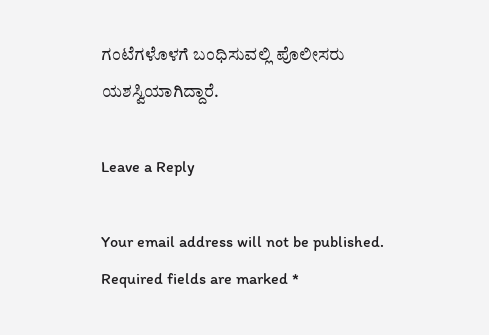ಗಂಟೆಗಳೊಳಗೆ ಬಂಧಿಸುವಲ್ಲಿ ಪೊಲೀಸರು ಯಶಸ್ವಿಯಾಗಿದ್ದಾರೆ.

Leave a Reply

Your email address will not be published. Required fields are marked *